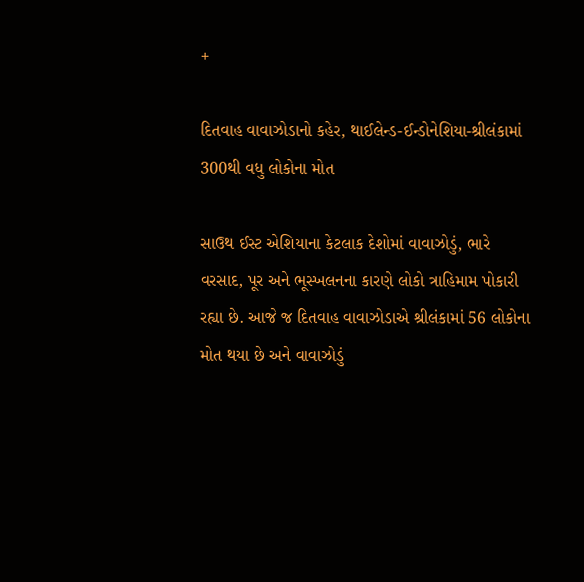+

દિતવાહ વાવાઝોડાનો કહેર, થાઈલેન્ડ-ઈન્ડોનેશિયા-શ્રીલંકામાં 300થી વધુ લોકોના મોત

સાઉથ ઈસ્ટ એશિયાના કેટલાક દેશોમાં વાવાઝોડું, ભારે વરસાદ, પૂર અને ભૂસ્ખલનના કારણે લોકો ત્રાહિમામ પોકારી રહ્યા છે. આજે જ દિતવાહ વાવાઝોડાએ શ્રીલંકામાં 56 લોકોના મોત થયા છે અને વાવાઝોડું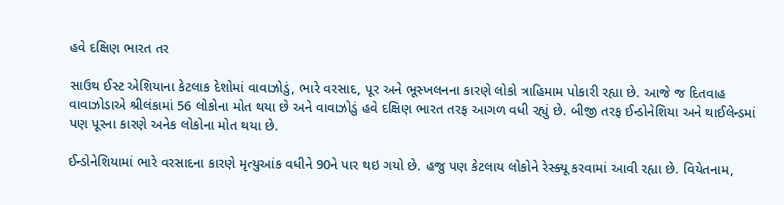હવે દક્ષિણ ભારત તર

સાઉથ ઈસ્ટ એશિયાના કેટલાક દેશોમાં વાવાઝોડું, ભારે વરસાદ, પૂર અને ભૂસ્ખલનના કારણે લોકો ત્રાહિમામ પોકારી રહ્યા છે. આજે જ દિતવાહ વાવાઝોડાએ શ્રીલંકામાં 56 લોકોના મોત થયા છે અને વાવાઝોડું હવે દક્ષિણ ભારત તરફ આગળ વધી રહ્યું છે. બીજી તરફ ઈન્ડોનેશિયા અને થાઈલેન્ડમાં પણ પૂરના કારણે અનેક લોકોના મોત થયા છે.

ઈન્ડોનેશિયામાં ભારે વરસાદના કારણે મૃત્યુઆંક વધીને 90ને પાર થઇ ગયો છે. હજુ પણ કેટલાય લોકોને રેસ્ક્યૂ કરવામાં આવી રહ્યા છે. વિયેતનામ,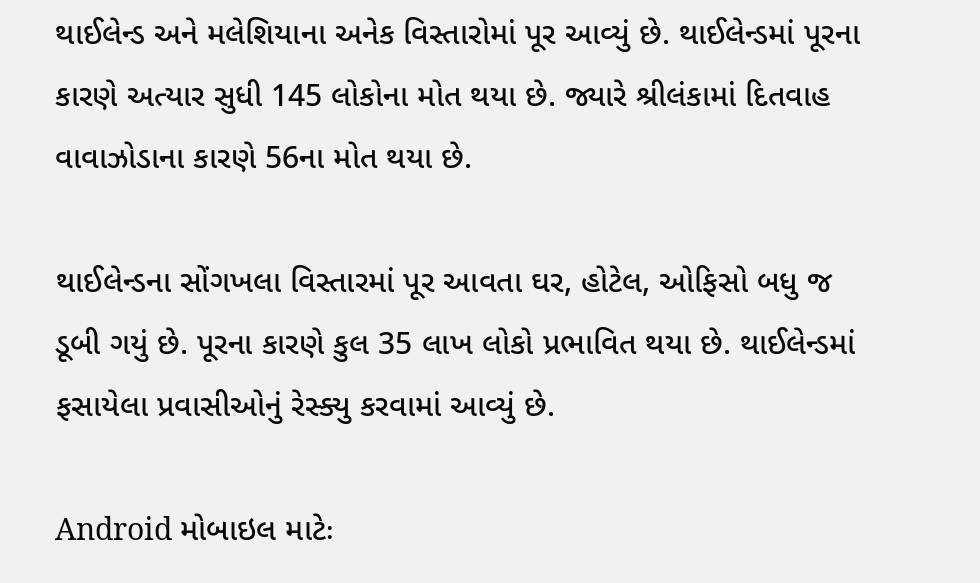થાઈલેન્ડ અને મલેશિયાના અનેક વિસ્તારોમાં પૂર આવ્યું છે. થાઈલેન્ડમાં પૂરના કારણે અત્યાર સુધી 145 લોકોના મોત થયા છે. જ્યારે શ્રીલંકામાં દિતવાહ વાવાઝોડાના કારણે 56ના મોત થયા છે.

થાઈલેન્ડના સોંગખલા વિસ્તારમાં પૂર આવતા ઘર, હોટેલ, ઓફિસો બધુ જ ડૂબી ગયું છે. પૂરના કારણે કુલ 35 લાખ લોકો પ્રભાવિત થયા છે. થાઈલેન્ડમાં ફસાયેલા પ્રવાસીઓનું રેસ્ક્યુ કરવામાં આવ્યું છે.

Android મોબાઇલ માટેઃ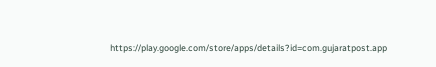https://play.google.com/store/apps/details?id=com.gujaratpost.app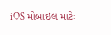iOS મોબાઇલ માટેઃ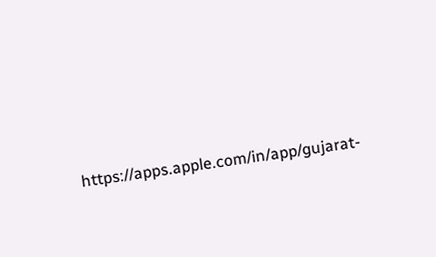https://apps.apple.com/in/app/gujarat-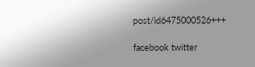post/id6475000526+++

facebook twitter